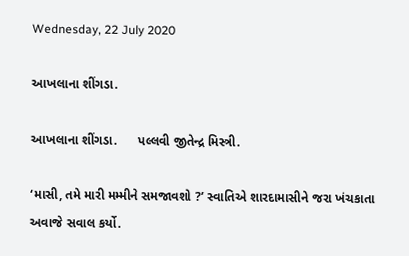Wednesday, 22 July 2020

આખલાના શીંગડા.

આખલાના શીંગડા.      પલ્લવી જીતેન્દ્ર મિસ્ત્રી.

‘માસી, તમે મારી મમ્મીને સમજાવશો ?’ સ્વાતિએ શારદામાસીને જરા ખંચકાતા અવાજે સવાલ કર્યો.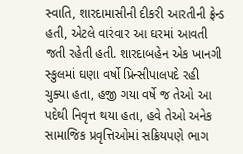સ્વાતિ, શારદામાસીની દીકરી આરતીની ફ્રેન્ડ હતી, એટલે વારંવાર આ ઘરમાં આવતી જતી રહેતી હતી. શારદાબહેન એક ખાનગી સ્કુલમાં ઘણા વર્ષો પ્રિન્સીપાલપદે રહી ચુક્યા હતા, હજી ગયા વર્ષે જ તેઓ આ પદેથી નિવૃત્ત થયા હતા, હવે તેઓ અનેક સામાજિક પ્રવૃત્તિઓમાં સક્રિયપણે ભાગ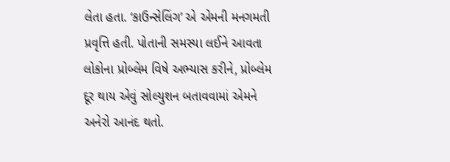લેતા હતા. ‘કાઉન્સેલિંગ’ એ એમની મનગમતી પ્રવૃત્તિ હતી. પોતાની સમસ્યા લઈને આવતા લોકોના પ્રોબ્લેમ વિષે અભ્યાસ કરીને, પ્રોબ્લેમ દૂર થાય એવું સોલ્યુશન બતાવવામાં એમને અનેરો આનંદ થતો.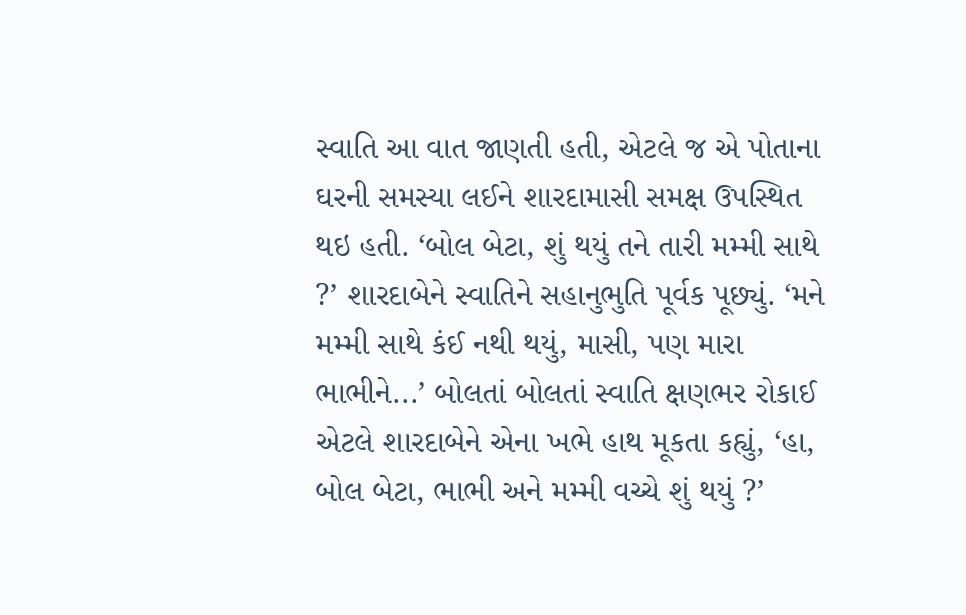સ્વાતિ આ વાત જાણતી હતી, એટલે જ એ પોતાના ઘરની સમસ્યા લઈને શારદામાસી સમક્ષ ઉપસ્થિત થઇ હતી. ‘બોલ બેટા, શું થયું તને તારી મમ્મી સાથે ?’ શારદાબેને સ્વાતિને સહાનુભુતિ પૂર્વક પૂછ્યું. ‘મને મમ્મી સાથે કંઈ નથી થયું, માસી, પણ મારા ભાભીને...’ બોલતાં બોલતાં સ્વાતિ ક્ષણભર રોકાઈ એટલે શારદાબેને એના ખભે હાથ મૂકતા કહ્યું, ‘હા, બોલ બેટા, ભાભી અને મમ્મી વચ્ચે શું થયું ?’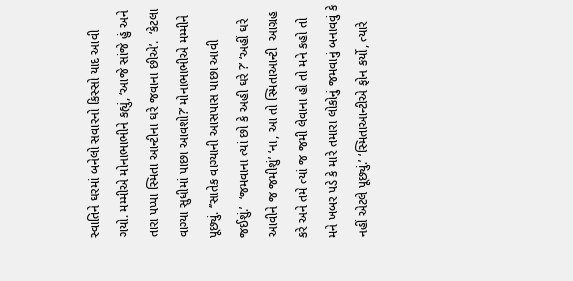સ્વાતિને ઘરમાં બનેલો સવારનો કિસ્સો યાદ આવી ગયો. મમ્મીએ મોનાભાભીને કહ્યું, ‘આજે સાંજે હું અને તારા પપ્પા સ્મિતા આન્ટીના ઘરે જવાના છીએ’.  ‘કેટલા વાગ્યા સુધીમાં પાછા આવશો?’ મોનાભાભીએ મમ્મીને પૂછ્યું. ‘’સાતેક વાગ્યાની આસપાસ પાછા આવી જઈશું.’  ‘જમવાના ત્યાં છો કે અહી ઘરે ?’ ‘અહીં ઘરે આવીને જ જમીશું’ ‘ના, આ તો સ્મિતાઆન્ટી  આગ્રહ કરે અને તમે ત્યાં જ જમી લેવાના હો તો મને કહો તો મને ખબર પડે કે મારે તમારા લોકોનું જમવાનું બનાવવું કે નહીં એટલે પૂછ્યું.’ ‘સ્મિતાઆન્ટીએ ફોન કર્યો, ત્યારે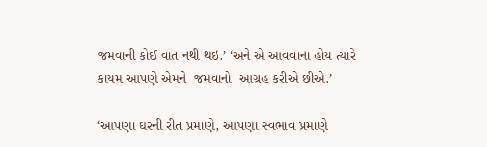જમવાની કોઈ વાત નથી થઇ.’ ‘અને એ આવવાના હોય ત્યારે કાયમ આપણે એમને  જમવાનો  આગ્રહ કરીએ છીએ.’

‘આપણા ઘરની રીત પ્રમાણે, આપણા સ્વભાવ પ્રમાણે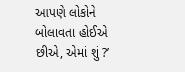આપણે લોકોને બોલાવતા હોઈએ છીએ, એમાં શું ?’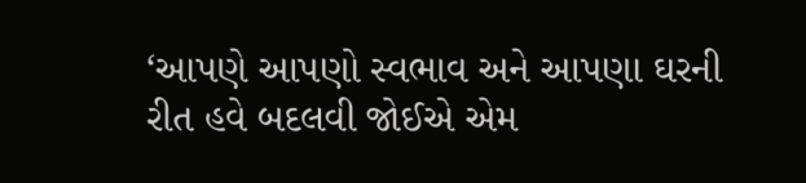‘આપણે આપણો સ્વભાવ અને આપણા ઘરની રીત હવે બદલવી જોઈએ એમ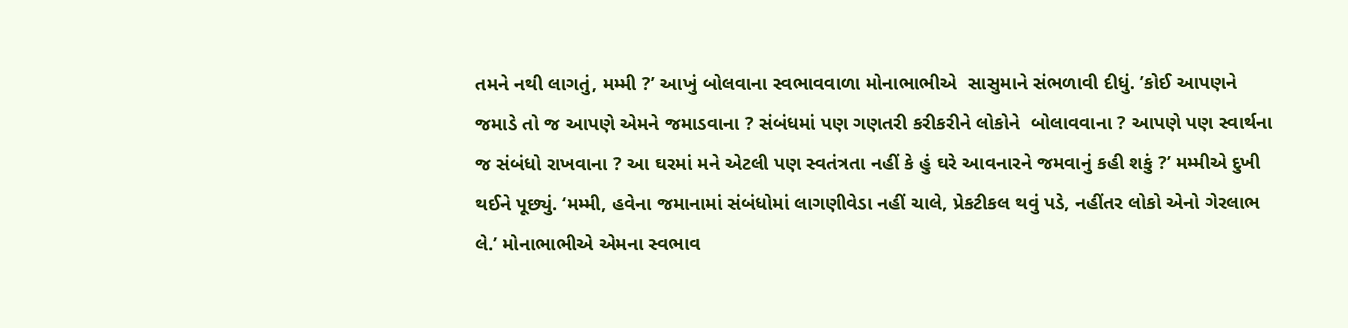તમને નથી લાગતું, મમ્મી ?’ આખું બોલવાના સ્વભાવવાળા મોનાભાભીએ  સાસુમાને સંભળાવી દીધું. ’કોઈ આપણને જમાડે તો જ આપણે એમને જમાડવાના ? સંબંધમાં પણ ગણતરી કરીકરીને લોકોને  બોલાવવાના ? આપણે પણ સ્વાર્થના જ સંબંધો રાખવાના ? આ ઘરમાં મને એટલી પણ સ્વતંત્રતા નહીં કે હું ઘરે આવનારને જમવાનું કહી શકું ?’ મમ્મીએ દુખી થઈને પૂછ્યું. ‘મમ્મી, હવેના જમાનામાં સંબંધોમાં લાગણીવેડા નહીં ચાલે, પ્રેકટીકલ થવું પડે, નહીંતર લોકો એનો ગેરલાભ લે.’ મોનાભાભીએ એમના સ્વભાવ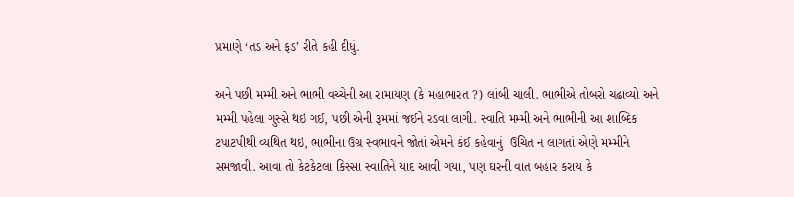પ્રમાણે ‘તડ અને ફડ’ રીતે કહી દીધું.

અને પછી મમ્મી અને ભાભી વચ્ચેની આ રામાયણ (કે મહાભારત ?) લાંબી ચાલી. ભાભીએ તોબરો ચઢાવ્યો અને મમ્મી પહેલા ગુસ્સે થઇ ગઈ, પછી એની રૂમમાં જઈને રડવા લાગી. સ્વાતિ મમ્મી અને ભાભીની આ શાબ્દિક ટપાટપીથી વ્યથિત થઇ, ભાભીના ઉગ્ર સ્વભાવને જોતાં એમને કંઈ કહેવાનું  ઉચિત ન લાગતાં એણે મમ્મીને સમજાવી. આવા તો કેટકેટલા કિસ્સા સ્વાતિને યાદ આવી ગયા, પણ ઘરની વાત બહાર કરાય કે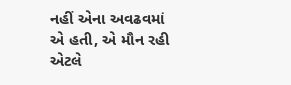નહીં એના અવઢવમાં એ હતી, એ મૌન રહી એટલે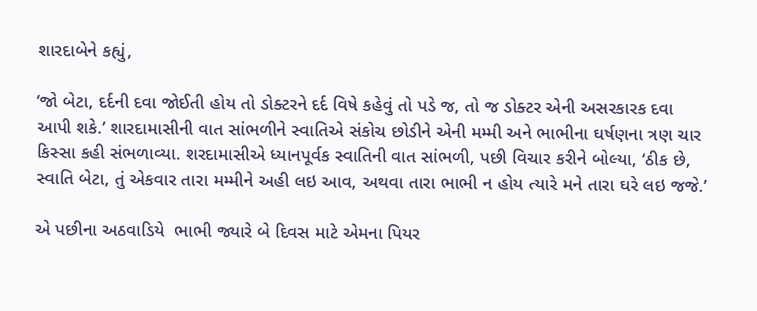શારદાબેને કહ્યું,

‘જો બેટા, દર્દની દવા જોઈતી હોય તો ડોક્ટરને દર્દ વિષે કહેવું તો પડે જ, તો જ ડોક્ટર એની અસરકારક દવા આપી શકે.’ શારદામાસીની વાત સાંભળીને સ્વાતિએ સંકોચ છોડીને એની મમ્મી અને ભાભીના ઘર્ષણના ત્રણ ચાર કિસ્સા કહી સંભળાવ્યા. શરદામાસીએ ધ્યાનપૂર્વક સ્વાતિની વાત સાંભળી, પછી વિચાર કરીને બોલ્યા, ‘ઠીક છે, સ્વાતિ બેટા, તું એકવાર તારા મમ્મીને અહી લઇ આવ, અથવા તારા ભાભી ન હોય ત્યારે મને તારા ઘરે લઇ જજે.’

એ પછીના અઠવાડિયે  ભાભી જ્યારે બે દિવસ માટે એમના પિયર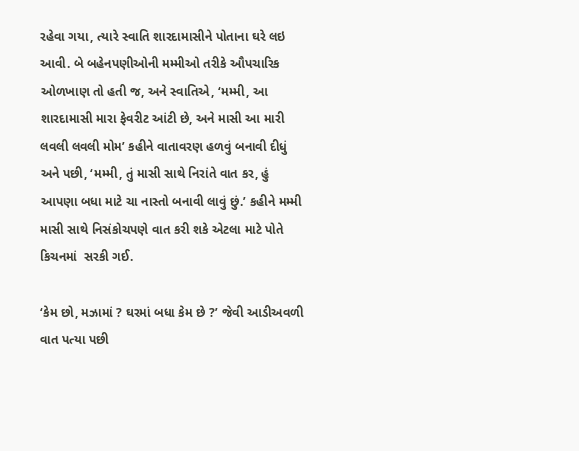રહેવા ગયા, ત્યારે સ્વાતિ શારદામાસીને પોતાના ઘરે લઇ આવી. બે બહેનપણીઓની મમ્મીઓ તરીકે ઔપચારિક ઓળખાણ તો હતી જ, અને સ્વાતિએ, ‘મમ્મી, આ શારદામાસી મારા ફેવરીટ આંટી છે, અને માસી આ મારી લવલી લવલી મોમ’ કહીને વાતાવરણ હળવું બનાવી દીધું અને પછી, ‘મમ્મી, તું માસી સાથે નિરાંતે વાત કર, હું આપણા બધા માટે ચા નાસ્તો બનાવી લાવું છું.’ કહીને મમ્મી માસી સાથે નિસંકોચપણે વાત કરી શકે એટલા માટે પોતે કિચનમાં  સરકી ગઈ.

‘કેમ છો, મઝામાં ? ઘરમાં બધા કેમ છે ?’ જેવી આડીઅવળી વાત પત્યા પછી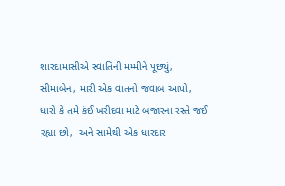શારદામાસીએ સ્વાતિની મમ્મીને પૂછ્યું, સીમાબેન, મારી એક વાતનો જવાબ આપો, ધારો કે તમે કંઈ ખરીદવા માટે બજારના રસ્તે જઈ રહ્યા છો,  અને સામેથી એક ધારદાર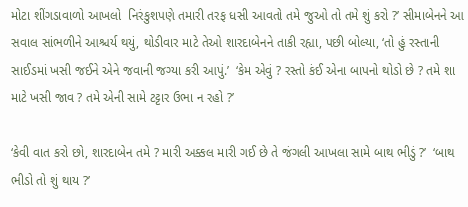મોટા શીંગડાવાળો આખલો  નિરંકુશપણે તમારી તરફ ધસી આવતો તમે જુઓ તો તમે શું કરો ?’ સીમાબેનને આ સવાલ સાંભળીને આશ્ચર્ય થયું, થોડીવાર માટે તેઓ શારદાબેનને તાકી રહ્યા, પછી બોલ્યા, ‘તો હું રસ્તાની સાઈડમાં ખસી જઈને એને જવાની જગ્યા કરી આપું.’  ‘કેમ એવું ? રસ્તો કંઈ એના બાપનો થોડો છે ? તમે શા માટે ખસી જાવ ? તમે એની સામે ટટ્ટાર ઉભા ન રહો ?’

‘કેવી વાત કરો છો, શારદાબેન તમે ? મારી અક્કલ મારી ગઈ છે તે જંગલી આખલા સામે બાથ ભીડું ?’  ‘બાથ ભીડો તો શું થાય ?’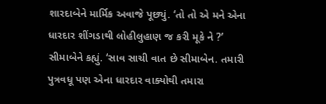શારદાબેને માર્મિક અવાજે પૂછ્યું. ‘તો તો એ મને એના ધારદાર શીંગડાથી લોહીલુહાણ જ કરી મૂકે ને ?’ સીમાબેને કહ્યું. ‘સાવ સાચી વાત છે સીમાબેન. તમારી પુત્રવધૂ પણ એના ધારદાર વાક્યોથી તમારા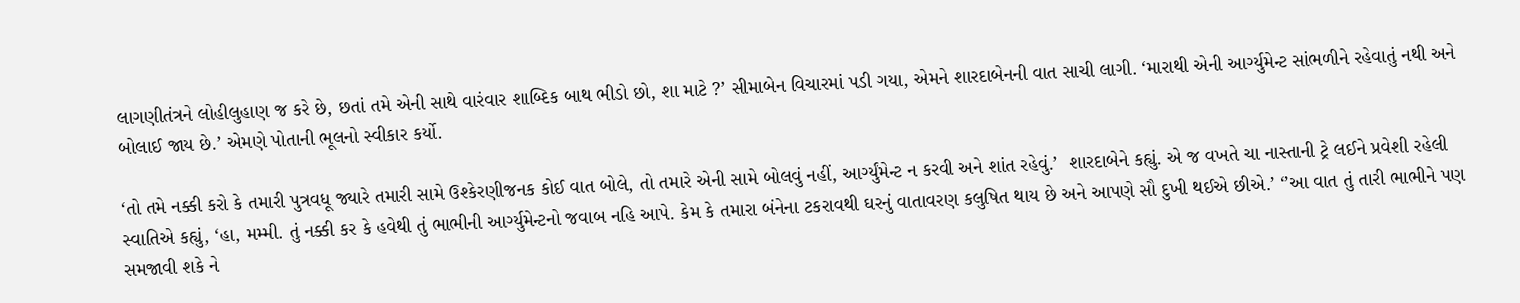લાગણીતંત્રને લોહીલુહાણ જ કરે છે, છતાં તમે એની સાથે વારંવાર શાબ્દિક બાથ ભીડો છો, શા માટે ?’ સીમાબેન વિચારમાં પડી ગયા, એમને શારદાબેનની વાત સાચી લાગી. ‘મારાથી એની આર્ગ્યુમેન્ટ સાંભળીને રહેવાતું નથી અને બોલાઈ જાય છે.’ એમણે પોતાની ભૂલનો સ્વીકાર કર્યો.

‘તો તમે નક્કી કરો કે તમારી પુત્રવધૂ જ્યારે તમારી સામે ઉશ્કેરણીજનક કોઈ વાત બોલે, તો તમારે એની સામે બોલવું નહીં, આર્ગ્યુંમેન્ટ ન કરવી અને શાંત રહેવું.’  શારદાબેને કહ્યું. એ જ વખતે ચા નાસ્તાની ટ્રે લઈને પ્રવેશી રહેલી સ્વાતિએ કહ્યું, ‘હા, મમ્મી. તું નક્કી કર કે હવેથી તું ભાભીની આર્ગ્યુમેન્ટનો જવાબ નહિ આપે. કેમ કે તમારા બંનેના ટકરાવથી ઘરનું વાતાવરણ કલુષિત થાય છે અને આપણે સૌ દુખી થઈએ છીએ.’ ‘’આ વાત તું તારી ભાભીને પણ સમજાવી શકે ને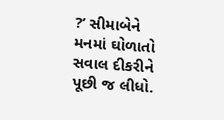?’ સીમાબેને મનમાં ઘોળાતો સવાલ દીકરીને પૂછી જ લીધો.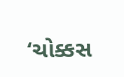‘ચોક્કસ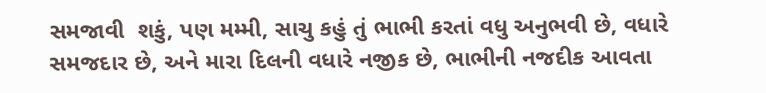સમજાવી  શકું, પણ મમ્મી, સાચુ કહું તું ભાભી કરતાં વધુ અનુભવી છે, વધારે સમજદાર છે, અને મારા દિલની વધારે નજીક છે, ભાભીની નજદીક આવતા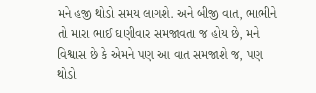મને હજી થોડો સમય લાગશે. અને બીજી વાત, ભાભીને તો મારા ભાઈ ઘણીવાર સમજાવતા જ હોય છે, મને વિશ્વાસ છે કે એમને પણ આ વાત સમજાશે જ, પણ થોડો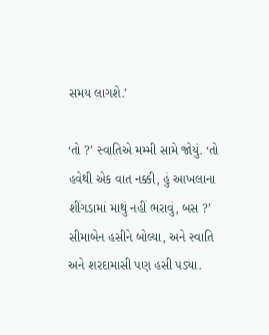સમય લાગશે.’

‘તો ?’ સ્વાતિએ મમ્મી સામે જોયું. ‘તો હવેથી એક વાત નક્કી, હું આખલાના શીંગડામાં માથું નહીં ભરાવું, બસ ?’ સીમાબેન હસીને બોલ્યા, અને સ્વાતિ અને શરદામાસી પણ હસી પડ્યા.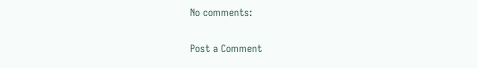No comments:

Post a Comment